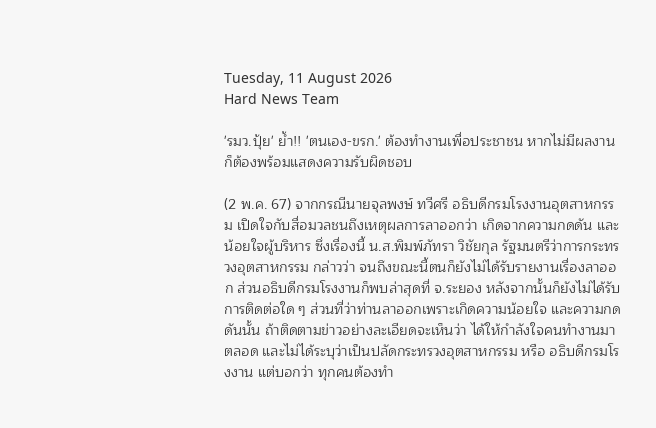Tuesday, 11 August 2026
Hard News Team

'รมว.ปุ้ย' ย้ำ!! 'ตนเอง-ขรก.' ต้องทำงานเพื่อประชาชน หากไม่มีผลงาน ก็ต้องพร้อมแสดงความรับผิดชอบ

(2 พ.ค. 67) จากกรณีนายจุลพงษ์ ทวีศรี อธิบดีกรมโรงงานอุตสาหกรรม เปิดใจกับสื่อมวลชนถึงเหตุผลการลาออกว่า เกิดจากความกดดัน และน้อยใจผู้บริหาร ซึ่งเรื่องนี้ น.ส.พิมพ์ภัทรา วิชัยกุล รัฐมนตรีว่าการกระทรวงอุตสาหกรรม กล่าวว่า จนถึงขณะนี้ตนก็ยังไม่ได้รับรายงานเรื่องลาออก ส่วนอธิบดีกรมโรงงานก็พบล่าสุดที่ จ.ระยอง หลังจากนั้นก็ยังไม่ได้รับการติดต่อใด ๆ ส่วนที่ว่าท่านลาออกเพราะเกิดความน้อยใจ และความกดดันนั้น ถ้าติดตามข่าวอย่างละเอียดจะเห็นว่า ได้ให้กำลังใจคนทำงานมาตลอด และไม่ได้ระบุว่าเป็นปลัดกระทรวงอุตสาหกรรม หรือ อธิบดีกรมโรงงาน แต่บอกว่า ทุกคนต้องทำ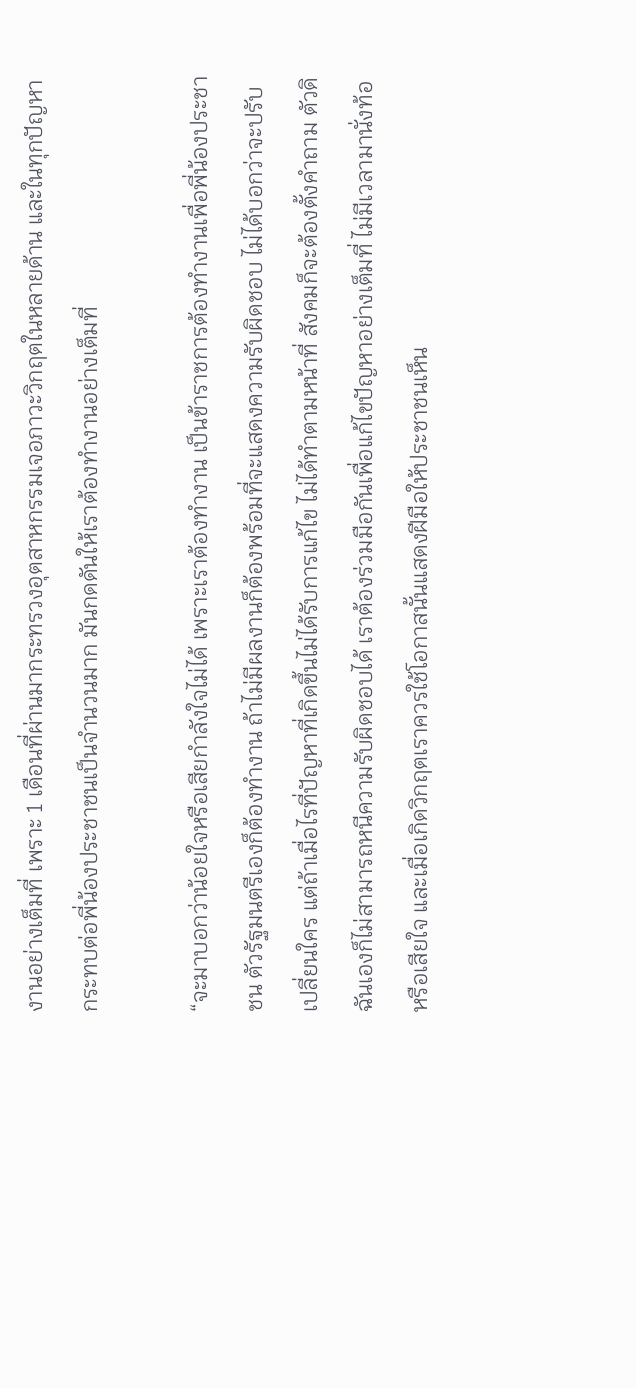งานอย่างเต็มที่ เพราะ 1 เดือนที่ผ่านมากระทรวงอุตสาหกรรมเจอภาวะวิกฤตในหลายด้าน และในทุกปัญหากระทบต่อพี่น้องประชาชนเป็นจำนวนมาก มันกดดันให้เราต้องทำงานอย่างเต็มที่

“จะมาบอกว่าน้อยใจหรือเสียกำลังใจไม่ได้ เพราะเราต้องทำงาน เป็นข้าราชการต้องทำงานเพื่อพี่น้องประชาชน ตัวรัฐมนตรีเองก็ต้องทำงาน ถ้าไม่มีผลงานก็ต้องพร้อมที่จะแสดงความรับผิดชอบ ไม่ได้บอกว่าจะปรับเปลี่ยนใคร แต่ถ้าเมื่อไรที่ปัญหาที่เกิดขึ้นไม่ได้รับการแก้ไข ไม่ได้ทำตามหน้าที่ สังคมก็จะต้องตั้งคำถาม ตัวดิฉันเองก็ไม่สามารถหนีความรับผิดชอบได้ เราต้องร่วมมือกันเพื่อแก้ไขปัญหาอย่างเต็มที่ ไม่มีเวลามานั่งท้อหรือเสียใจ และเมื่อเกิดวิกฤตเราควรใช้โอกาสนั้นแสดงฝีมือให้ประชาชนเห็น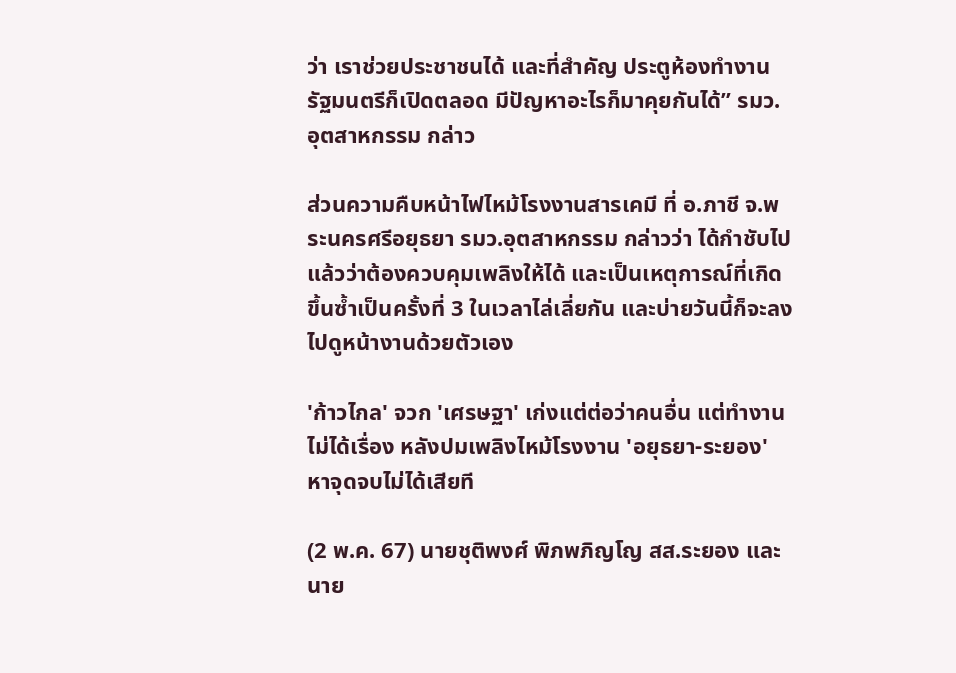ว่า เราช่วยประชาชนได้ และที่สำคัญ ประตูห้องทำงานรัฐมนตรีก็เปิดตลอด มีปัญหาอะไรก็มาคุยกันได้” รมว.อุตสาหกรรม กล่าว

ส่วนความคืบหน้าไฟไหม้โรงงานสารเคมี ที่ อ.ภาชี จ.พระนครศรีอยุธยา รมว.อุตสาหกรรม กล่าวว่า ได้กำชับไปแล้วว่าต้องควบคุมเพลิงให้ได้ และเป็นเหตุการณ์ที่เกิดขึ้นซ้ำเป็นครั้งที่ 3 ในเวลาไล่เลี่ยกัน และบ่ายวันนี้ก็จะลงไปดูหน้างานด้วยตัวเอง

'ก้าวไกล' จวก 'เศรษฐา' เก่งแต่ต่อว่าคนอื่น แต่ทำงานไม่ได้เรื่อง หลังปมเพลิงไหม้โรงงาน 'อยุธยา-ระยอง' หาจุดจบไม่ได้เสียที

(2 พ.ค. 67) นายชุติพงศ์ พิภพภิญโญ สส.ระยอง และนาย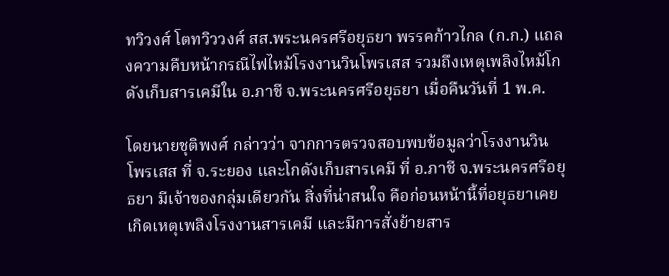ทวิวงศ์ โตทวิววงศ์ สส.พระนครศรีอยุธยา พรรคก้าวไกล (ก.ก.) แถลงความคืบหน้ากรณีไฟไหม้โรงงานวินโพรเสส รวมถึงเหตุเพลิงไหม้โกดังเก็บสารเคมีใน อ.ภาชี จ.พระนครศรีอยุธยา เมื่อคืนวันที่ 1 พ.ค.

โดยนายชุติพงศ์ กล่าวว่า จากการตรวจสอบพบข้อมูลว่าโรงงานวินโพรเสส ที่ จ.ระยอง และโกดังเก็บสารเคมี ที่ อ.ภาชี จ.พระนครศรีอยุธยา มีเจ้าของกลุ่มเดียวกัน สิ่งที่น่าสนใจ คือก่อนหน้านี้ที่อยุธยาเคยเกิดเหตุเพลิงโรงงานสารเคมี และมีการสั่งย้ายสาร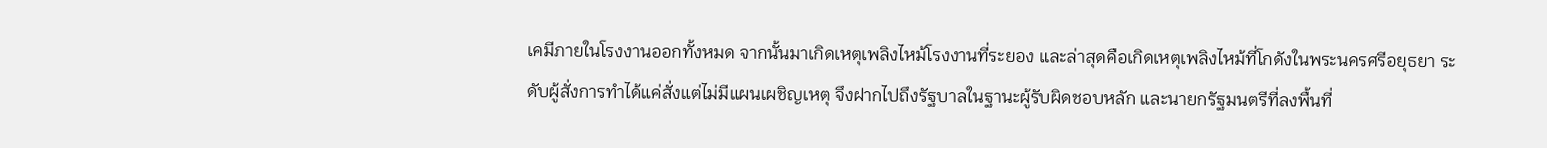เคมีภายในโรงงานออกทั้งหมด จากนั้นมาเกิดเหตุเพลิงไหม้โรงงานที่ระยอง และล่าสุดคือเกิดเหตุเพลิงไหม้ที่โกดังในพระนครศรีอยุธยา ระดับผู้สั่งการทำได้แค่สั่งแต่ไม่มีแผนเผชิญเหตุ จึงฝากไปถึงรัฐบาลในฐานะผู้รับผิดชอบหลัก และนายกรัฐมนตรีที่ลงพื้นที่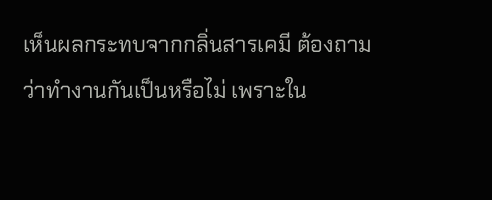เห็นผลกระทบจากกลิ่นสารเคมี ต้องถามว่าทำงานกันเป็นหรือไม่ เพราะใน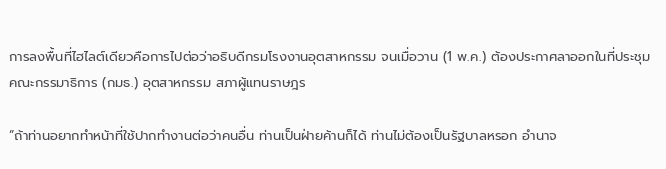การลงพื้นที่ไฮไลต์เดียวคือการไปต่อว่าอธิบดีกรมโรงงานอุตสาหกรรม จนเมื่อวาน (1 พ.ค.) ต้องประกาศลาออกในที่ประชุม คณะกรรมาธิการ (กมธ.) อุตสาหกรรม สภาผู้แทนราษฎร

“ถ้าท่านอยากทำหน้าที่ใช้ปากทำงานต่อว่าคนอื่น ท่านเป็นฝ่ายค้านก็ได้ ท่านไม่ต้องเป็นรัฐบาลหรอก อำนาจ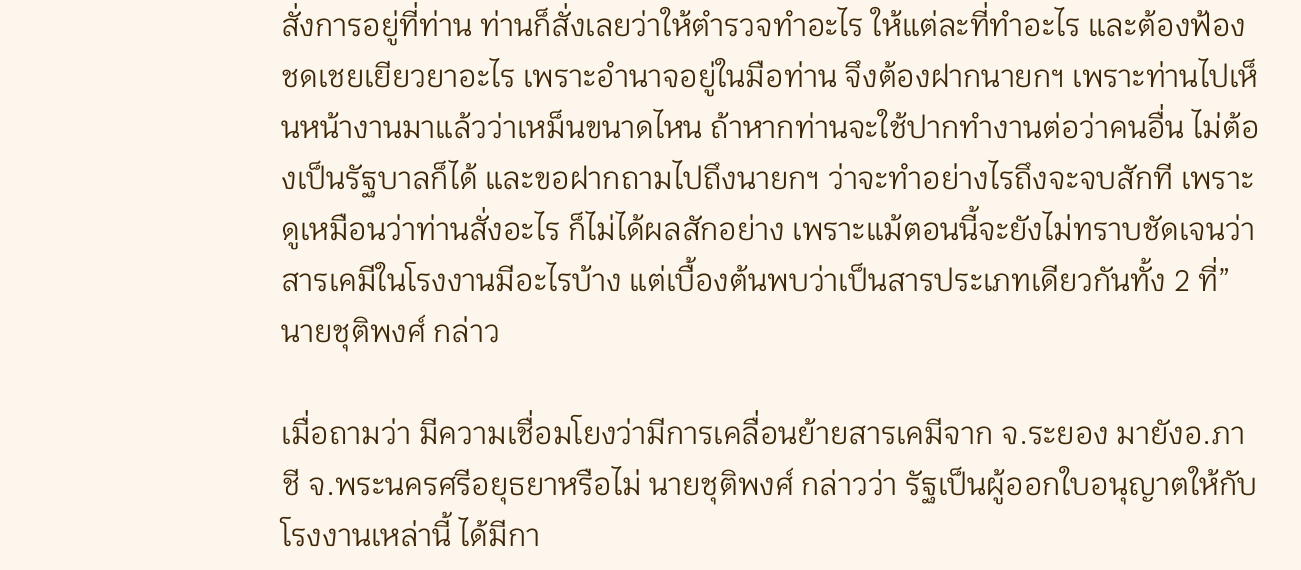สั่งการอยู่ที่ท่าน ท่านก็สั่งเลยว่าให้ตำรวจทำอะไร ให้แต่ละที่ทำอะไร และต้องฟ้องชดเชยเยียวยาอะไร เพราะอำนาจอยู่ในมือท่าน จึงต้องฝากนายกฯ เพราะท่านไปเห็นหน้างานมาแล้วว่าเหม็นขนาดไหน ถ้าหากท่านจะใช้ปากทำงานต่อว่าคนอื่น ไม่ต้องเป็นรัฐบาลก็ได้ และขอฝากถามไปถึงนายกฯ ว่าจะทำอย่างไรถึงจะจบสักที เพราะดูเหมือนว่าท่านสั่งอะไร ก็ไม่ได้ผลสักอย่าง เพราะแม้ตอนนี้จะยังไม่ทราบชัดเจนว่าสารเคมีในโรงงานมีอะไรบ้าง แต่เบื้องต้นพบว่าเป็นสารประเภทเดียวกันทั้ง 2 ที่” นายชุติพงศ์ กล่าว

เมื่อถามว่า มีความเชื่อมโยงว่ามีการเคลื่อนย้ายสารเคมีจาก จ.ระยอง มายังอ.ภาชี จ.พระนครศรีอยุธยาหรือไม่ นายชุติพงศ์ กล่าวว่า รัฐเป็นผู้ออกใบอนุญาตให้กับโรงงานเหล่านี้ ได้มีกา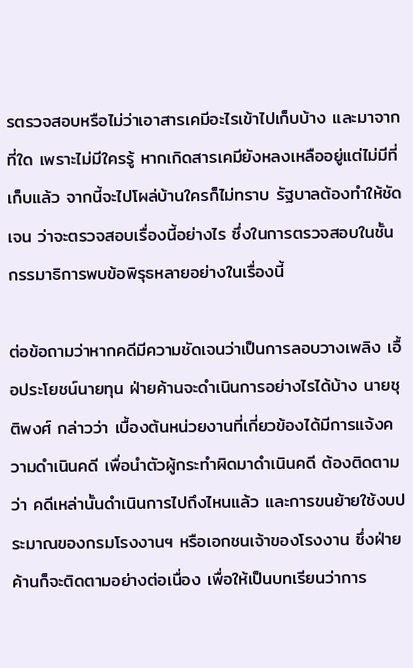รตรวจสอบหรือไม่ว่าเอาสารเคมีอะไรเข้าไปเก็บบ้าง และมาจากที่ใด เพราะไม่มีใครรู้ หากเกิดสารเคมียังหลงเหลืออยู่แต่ไม่มีที่เก็บแล้ว จากนี้จะไปโผล่บ้านใครก็ไม่ทราบ รัฐบาลต้องทำให้ชัดเจน ว่าจะตรวจสอบเรื่องนี้อย่างไร ซึ่งในการตรวจสอบในชั้นกรรมาธิการพบข้อพิรุธหลายอย่างในเรื่องนี้

ต่อข้อถามว่าหากคดีมีความชัดเจนว่าเป็นการลอบวางเพลิง เอื้อประโยชน์นายทุน ฝ่ายค้านจะดำเนินการอย่างไรได้บ้าง นายชุติพงศ์ กล่าวว่า เบื้องต้นหน่วยงานที่เกี่ยวข้องได้มีการแจ้งความดำเนินคดี เพื่อนำตัวผู้กระทำผิดมาดำเนินคดี ต้องติดตามว่า คดีเหล่านั้นดำเนินการไปถึงไหนแล้ว และการขนย้ายใช้งบประมาณของกรมโรงงานฯ หรือเอกชนเจ้าของโรงงาน ซึ่งฝ่ายค้านก็จะติดตามอย่างต่อเนื่อง เพื่อให้เป็นบทเรียนว่าการ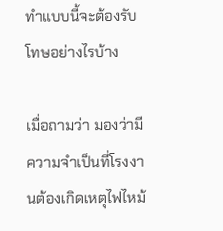ทำแบบนี้จะต้องรับโทษอย่างไรบ้าง

เมื่อถามว่า มองว่ามีความจำเป็นที่โรงงานต้องเกิดเหตุไฟไหม้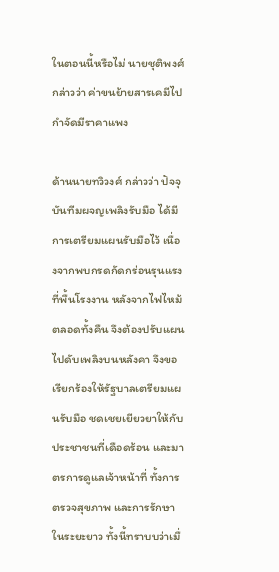ในตอนนี้หรือไม่ นายชุติพงศ์ กล่าวว่า ค่าขนย้ายสารเคมีไปกำจัดมีราคาแพง

ด้านนายทวิวงศ์ กล่าวว่า ปัจจุบันทีมผจญเพลิงรับมือ ได้มีการเตรียมแผนรับมือไว้ เนื่องจากพบกรดกัดกร่อนรุนแรงที่พื้นโรงงาน หลังจากไฟไหม้ตลอดทั้งคืน จึงต้องปรับแผนไปดับเพลิงบนหลังคา จึงขอเรียกร้องให้รัฐบาลเตรียมแผนรับมือ ชดเชยเยียวยาให้กับประชาชนที่เดือดร้อน และมาตรการดูแลเจ้าหน้าที่ ทั้งการตรวจสุขภาพ และการรักษาในระยะยาว ทั้งนี้ทราบบว่าเมื่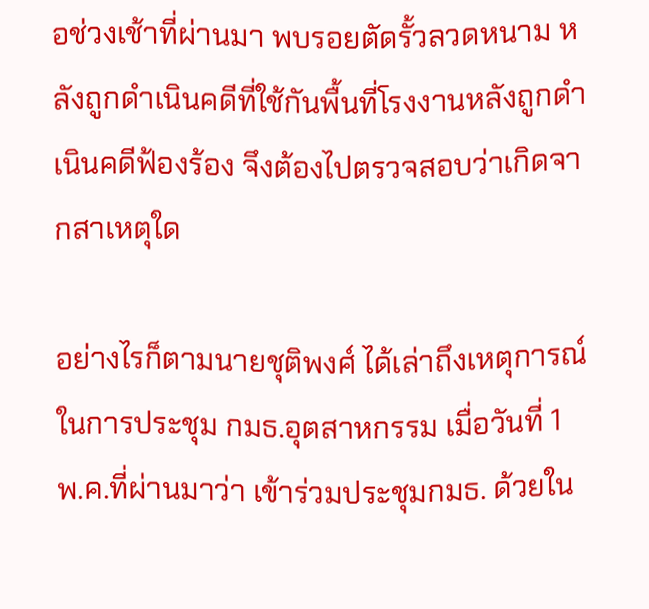อช่วงเช้าที่ผ่านมา พบรอยตัดรั้วลวดหนาม หลังถูกดำเนินคดีที่ใช้กันพื้นที่โรงงานหลังถูกดำเนินคดีฟ้องร้อง จึงต้องไปตรวจสอบว่าเกิดจากสาเหตุใด

อย่างไรก็ตามนายชุติพงศ์ ได้เล่าถึงเหตุการณ์ในการประชุม กมธ.อุตสาหกรรม เมื่อวันที่ 1 พ.ค.ที่ผ่านมาว่า เข้าร่วมประชุมกมธ. ด้วยใน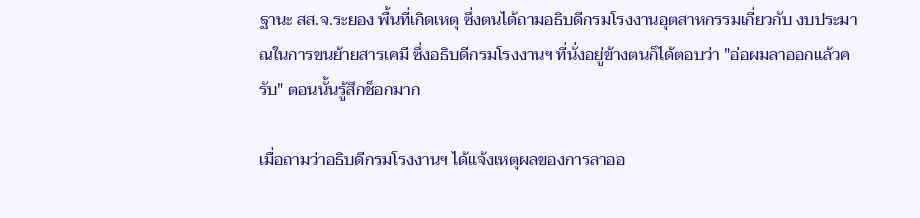ฐานะ สส.จ.ระยอง พื้นที่เกิดเหตุ ซึ่งตนได้ถามอธิบดีกรมโรงงานอุตสาหกรรมเกี่ยวกับ งบประมาณในการขนย้ายสารเคมี ซึ่งอธิบดีกรมโรงงานฯ ที่นั่งอยู่ข้างตนก็ได้ตอบว่า "อ่อผมลาออกแล้วครับ" ตอนนั้นรู้สึกช็อกมาก

เมื่อถามว่าอธิบดีกรมโรงงานฯ ได้แจ้งเหตุผลของการลาออ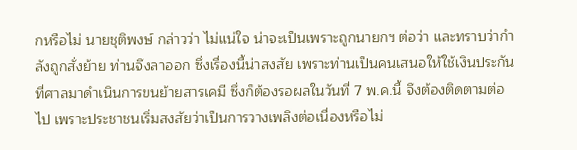กหรือไม่ นายชุติพงษ์ กล่าวว่า ไม่แน่ใจ น่าจะเป็นเพราะถูกนายกฯ ต่อว่า และทราบว่ากำลังถูกสั่งย้าย ท่านจึงลาออก ซึ่งเรื่องนี้น่าสงสัย เพราะท่านเป็นคนเสนอให้ใช้เงินประกันที่ศาลมาดำเนินการขนย้ายสารเคมี ซึ่งก็ต้องรอผลในวันที่ 7 พ.ค.นี้ จึงต้องติดตามต่อไป เพราะประชาชนเริ่มสงสัยว่าเป็นการวางเพลิงต่อเนื่องหรือไม่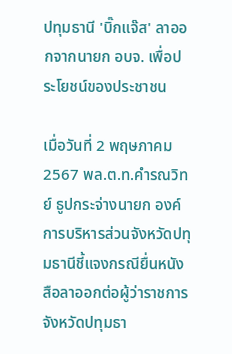ปทุมธานี 'บิ๊กแจ๊ส' ลาออกจากนายก อบจ. เพื่อประโยชน์ของประชาชน

เมื่อวันที่ 2 พฤษภาคม 2567 พล.ต.ท.คำรณวิทย์ ธูปกระจ่างนายก องค์การบริหารส่วนจังหวัดปทุมธานีชี้แจงกรณียื่นหนังสือลาออกต่อผู้ว่าราชการจังหวัดปทุมธา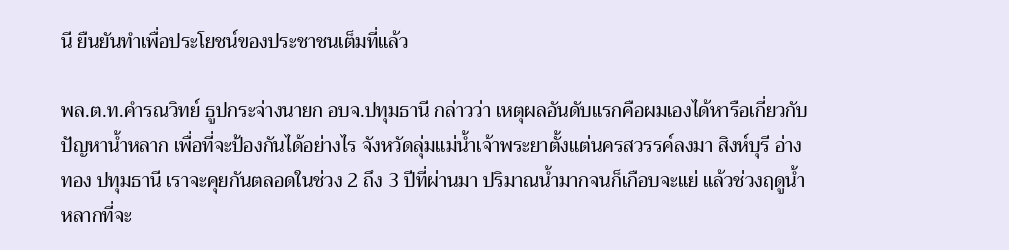นี ยืนยันทำเพื่อประโยชน์ของประชาชนเต็มที่แล้ว

พล.ต.ท.คำรณวิทย์ ธูปกระจ่างนายก อบจ.ปทุมธานี กล่าวว่า เหตุผลอันดับแรกคือผมเองได้หารือเกี่ยวกับปัญหาน้ำหลาก เพื่อที่จะป้องกันได้อย่างไร จังหวัดลุ่มแม่น้ำเจ้าพระยาตั้งแต่นครสวรรค์ลงมา สิงห์บุรี อ่างทอง ปทุมธานี เราจะคุยกันตลอดในช่วง 2 ถึง 3 ปีที่ผ่านมา ปริมาณน้ำมากจนก็เกือบจะแย่ แล้วช่วงฤดูน้ำหลากที่จะ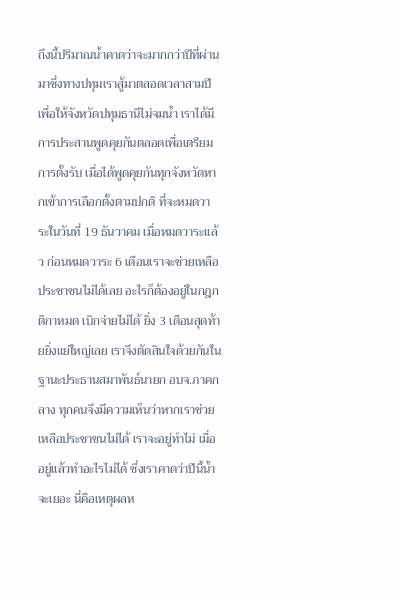ถึงนี้ปริมาณน้ำคาดว่าจะมากกว่าปีที่ผ่านมาซึ่งทางปทุมเราสู้มาตลอดเวลาสามปีเพื่อให้จังหวัดปทุมธานีไม่จมน้ำ เราได้มีการประสานพูดคุยกันตลอดเพื่อเตรียมการตั้งรับ เมื่อได้พูดคุยกันทุกจังหวัดหากเข้าการเลือกตั้งตามปกติ ที่จะหมดวาระในวันที่ 19 ธันวาคม เมื่อหมดวาระแล้ว ก่อนหมดวาระ 6 เดือนเราจะช่วยเหลือประชาชนไม่ได้เลย อะไรก็ต้องอยู่ในกฎกติกาหมด เบิกจ่ายไม่ได้ ยิ่ง 3 เดือนสุดท้ายยิ่งแย่ใหญ่เลย เราจึงตัดสินใจด้วยกันในฐานะประธานสมาพันธ์นายก อบจ.ภาคกลาง ทุกคนจึงมีความเห็นว่าหากเราช่วยเหลือประชาชนไม่ได้ เราจะอยู่ทำไม่ เมื่ออยู่แล้วทำอะไรไม่ได้ ซึ่งเราคาดว่าปีนี้น้ำจะเยอะ นี่คือเหตุผลห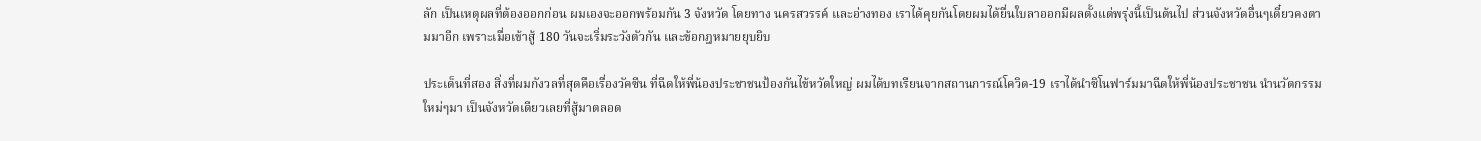ลัก เป็นเหตุผลที่ต้องออกก่อน ผมเองจะออกพร้อมกัน 3 จังหวัด โดยทาง นครสวรรค์ และอ่างทอง เราได้คุยกันโดยผมได้ยื่นใบลาออกมีผลตั้งแต่พรุ่งนี้เป็นต้นไป ส่วนจังหวัดอื่นๆเดี๋ยวคงตามมาอีก เพราะเมื่อเข้าสู้ 180 วันจะเริ่มระวังตัวกัน และข้อกฎหมายยุบยิบ

ประเด็นที่สอง สิ่งที่ผมกังวลที่สุดคือเรื่องวัคซีน ที่ฉีดให้พี่น้องประชาชนป้องกันไข้หวัดใหญ่ ผมได้บทเรียนจากสถานการณ์โควิด-19 เราได้นำซิโนฟาร์มมาฉีดให้พี่น้องประชาชน นำนวัตกรรมใหม่ๆมา เป็นจังหวัดเดียวเลยที่สู้มาตลอด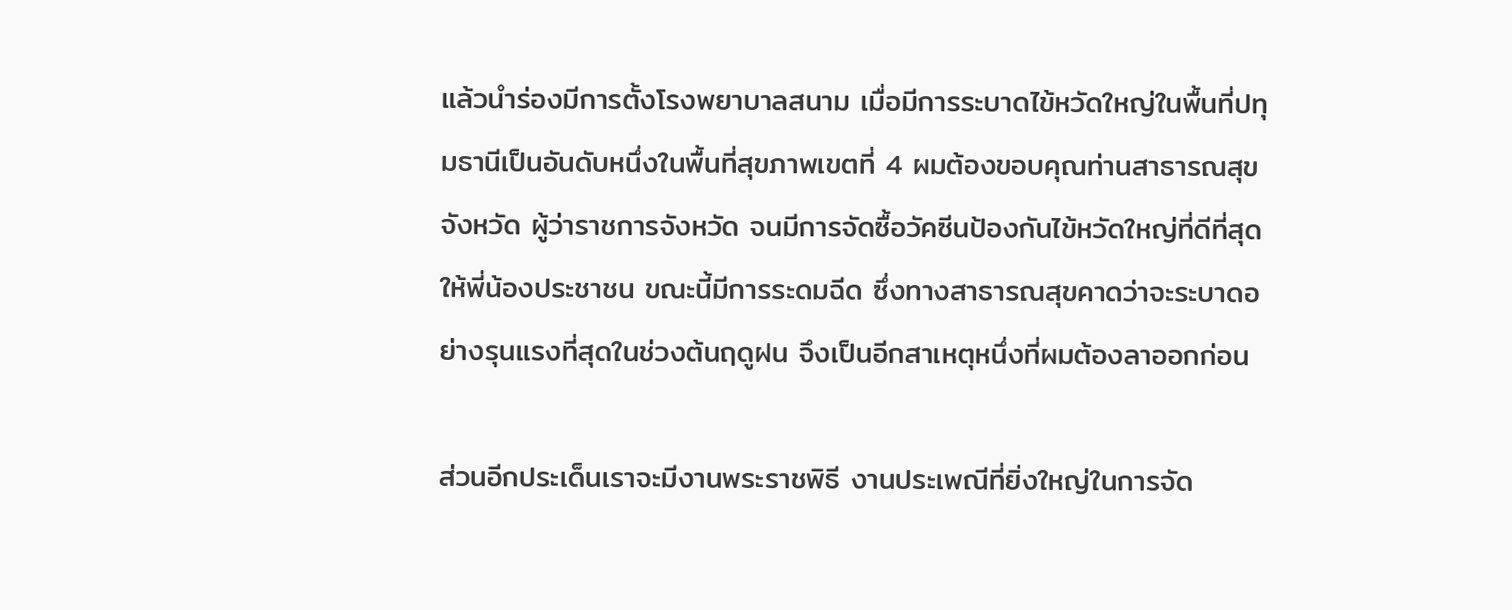แล้วนำร่องมีการตั้งโรงพยาบาลสนาม เมื่อมีการระบาดไข้หวัดใหญ่ในพื้นที่ปทุมธานีเป็นอันดับหนึ่งในพื้นที่สุขภาพเขตที่ 4 ผมต้องขอบคุณท่านสาธารณสุขจังหวัด ผู้ว่าราชการจังหวัด จนมีการจัดซื้อวัคซีนป้องกันไข้หวัดใหญ่ที่ดีที่สุดให้พี่น้องประชาชน ขณะนี้มีการระดมฉีด ซึ่งทางสาธารณสุขคาดว่าจะระบาดอย่างรุนแรงที่สุดในช่วงต้นฤดูฝน จึงเป็นอีกสาเหตุหนึ่งที่ผมต้องลาออกก่อน

ส่วนอีกประเด็นเราจะมีงานพระราชพิธี งานประเพณีที่ยิ่งใหญ่ในการจัด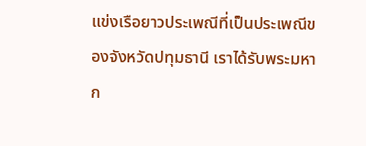แข่งเรือยาวประเพณีที่เป็นประเพณีของจังหวัดปทุมธานี เราได้รับพระมหาก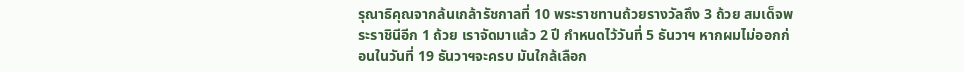รุณาธิคุณจากล้นเกล้ารัชกาลที่ 10 พระราชทานถ้วยรางวัลถึง 3 ถ้วย สมเด็จพระราชินีอีก 1 ถ้วย เราจัดมาแล้ว 2 ปี กำหนดไว้วันที่ 5 ธันวาฯ หากผมไม่ออกก่อนในวันที่ 19 ธันวาฯจะครบ มันใกล้เลือก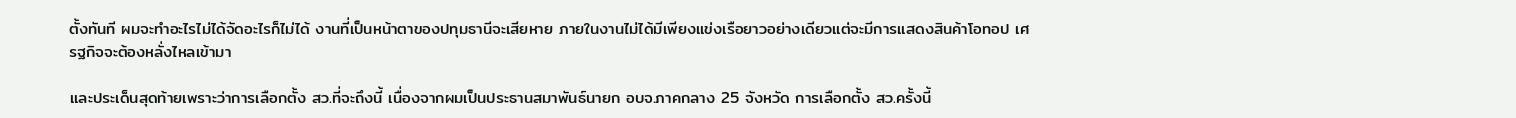ตั้งทันที ผมจะทำอะไรไม่ได้จัดอะไรก็ไม่ได้ งานที่เป็นหน้าตาของปทุมธานีจะเสียหาย ภายในงานไม่ได้มีเพียงแข่งเรือยาวอย่างเดียวแต่จะมีการแสดงสินค้าโอทอป เศรฐกิจจะต้องหลั่งไหลเข้ามา

และประเด็นสุดท้ายเพราะว่าการเลือกตั้ง สว.ที่จะถึงนี้ เนื่องจากผมเป็นประธานสมาพันธ์นายก อบจ.ภาคกลาง 25 จังหวัด การเลือกตั้ง สว.ครั้งนี้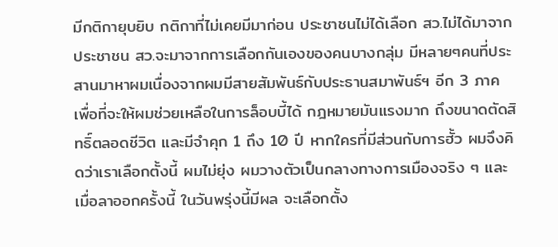มีกติกายุบยิบ กติกาที่ไม่เคยมีมาก่อน ประชาชนไม่ได้เลือก สว.ไม่ได้มาจากประชาชน สว.จะมาจากการเลือกกันเองของคนบางกลุ่ม มีหลายๆคนที่ประสานมาหาผมเนื่องจากผมมีสายสัมพันธ์กับประธานสมาพันธ์ฯ อีก 3 ภาค เพื่อที่จะให้ผมช่วยเหลือในการล็อบบี้ได้ กฎหมายมันแรงมาก ถึงขนาดตัดสิทธิ์ตลอดชีวิต และมีจำคุก 1 ถึง 10 ปี หากใครที่มีส่วนกับการฮั้ว ผมจึงคิดว่าเราเลือกตั้งนี้ ผมไม่ยุ่ง ผมวางตัวเป็นกลางทางการเมืองจริง ๆ และเมื่อลาออกครั้งนี้ ในวันพรุ่งนี้มีผล จะเลือกตั้ง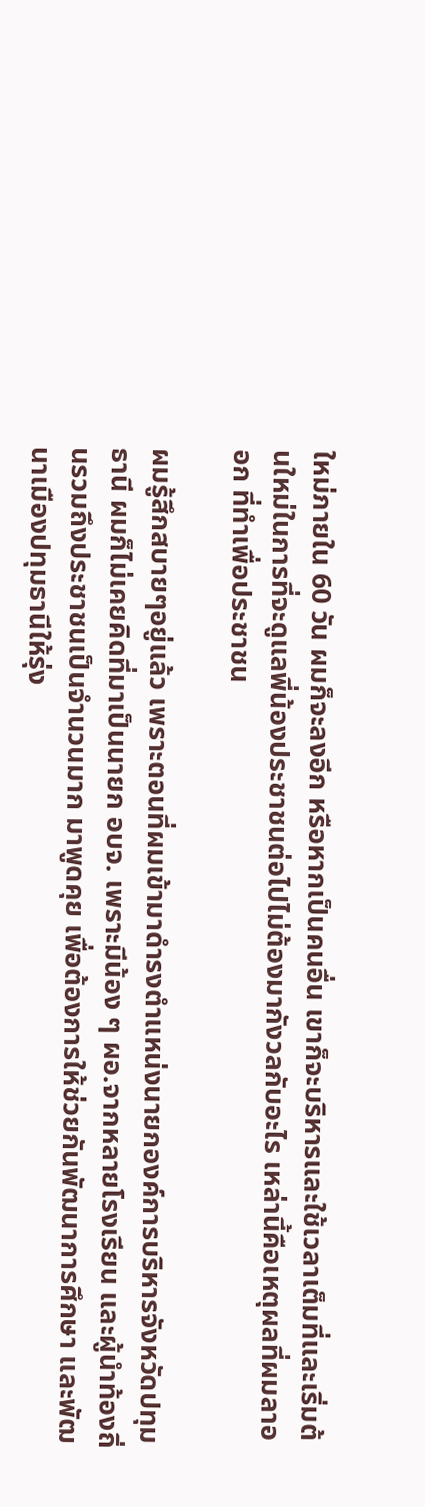ใหม่ภายใน 60 วัน ผมก็จะลงอีก หรือหากเป็นคนอื่น เขาก็จะบริหารและใช้เวลาเต็มที่และเริ่มต้นใหม่ในการที่จะดูแลพี่น้องประชาชนต่อไปไม่ต้องมากังวลกับอะไร เหล่านี้คือเหตุผลที่ผมลาออก ที่ทำเพื่อประชาชน

ผมรู้สึกสบายๆอยู่แล้ว เพราะตอนที่ผมเข้ามาดำรงตำแหน่งนายกองค์การบริหารจังหวัดปทุมธานี ผมก็ไม่เคยคิดที่มาเป็นนายก อบจ. เพราะมีน้อง ๆ ผอ.จากหลายโรงเรียน และผู้นำท้องถิ่นรวมถึงประชาชนเป็นจำนวนมาก มาพูดคุย เพื่อต้องการให้ช่วยกันพัฒนาการศึกษา และพัฒนาเมืองปทุมธานีให้รุ่ง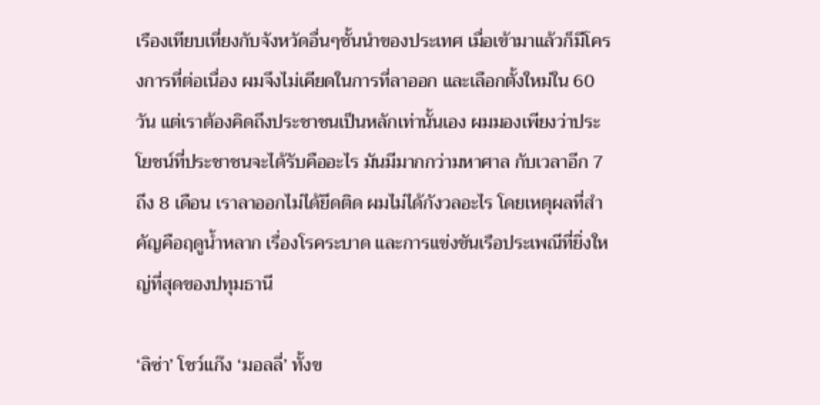เรืองเทียบเที่ยงกับจังหวัดอื่นๆชั้นนำของประเทศ เมื่อเข้ามาแล้วก็มีโครงการที่ต่อเนื่อง ผมจึงไม่เคียดในการที่ลาออก และเลือกตั้งใหม่ใน 60 วัน แต่เราต้องคิดถึงประชาชนเป็นหลักเท่านั้นเอง ผมมองเพียงว่าประโยชน์ที่ประชาชนจะได้รับคืออะไร มันมีมากกว่ามหาศาล กับเวลาอีก 7 ถึง 8 เดือน เราลาออกไม่ได้ยึดติด ผมไม่ได้กังวลอะไร โดยเหตุผลที่สำคัญคือฤดูน้ำหลาก เรื่องโรคระบาด และการแข่งขันเรือประเพณีที่ยิ่งใหญ่ที่สุดของปทุมธานี

‘ลิซ่า’ โชว์แก๊ง ‘มอลลี่’ ทั้งข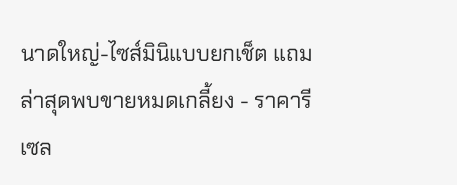นาดใหญ่-ไซส์มินิแบบยกเช็ต แถมล่าสุดพบขายหมดเกลี้ยง - ราคารีเซล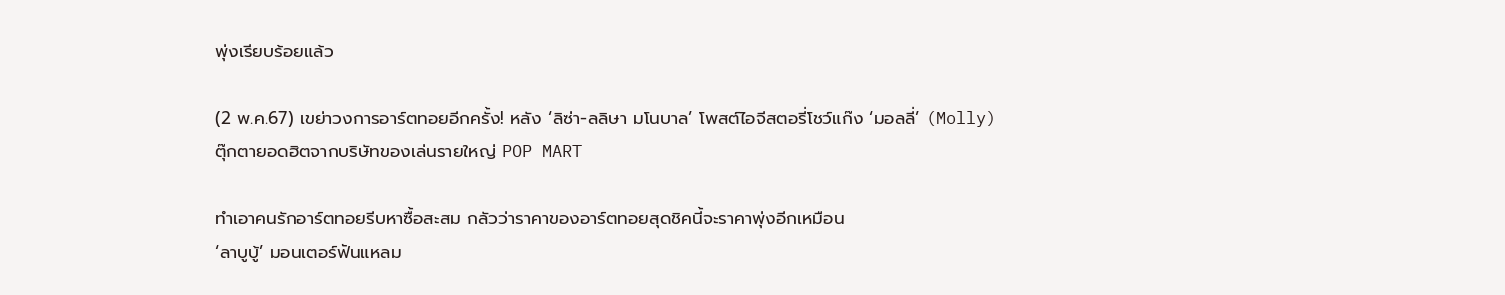พุ่งเรียบร้อยแล้ว

(2 พ.ค.67) เขย่าวงการอาร์ตทอยอีกครั้ง! หลัง ‘ลิซ่า-ลลิษา มโนบาล’ โพสต์ไอจีสตอรี่โชว์แก๊ง ‘มอลลี่’ (Molly) ตุ๊กตายอดฮิตจากบริษัทของเล่นรายใหญ่ POP MART

ทำเอาคนรักอาร์ตทอยรีบหาซื้อสะสม กลัวว่าราคาของอาร์ตทอยสุดชิคนี้จะราคาพุ่งอีกเหมือน
‘ลาบูบู้’ มอนเตอร์ฟันแหลม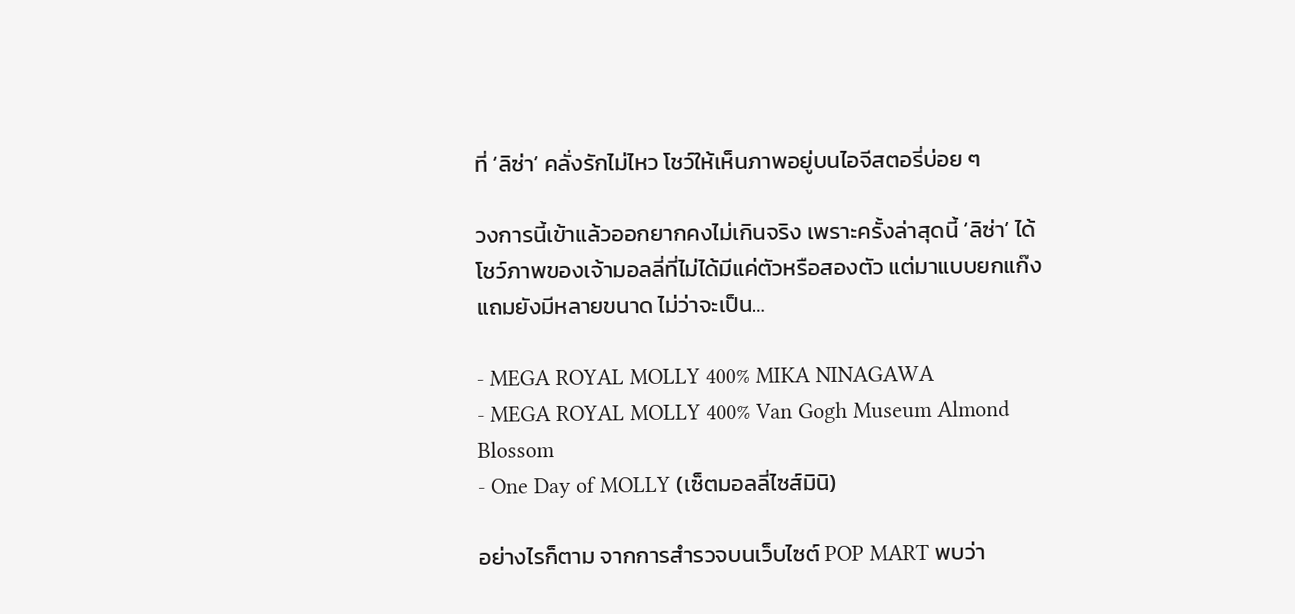ที่ ‘ลิซ่า’ คลั่งรักไม่ไหว โชว์ให้เห็นภาพอยู่บนไอจีสตอรี่บ่อย ๆ

วงการนี้เข้าแล้วออกยากคงไม่เกินจริง เพราะครั้งล่าสุดนี้ ‘ลิซ่า’ ได้โชว์ภาพของเจ้ามอลลี่ที่ไม่ได้มีแค่ตัวหรือสองตัว แต่มาแบบยกแก๊ง แถมยังมีหลายขนาด ไม่ว่าจะเป็น…

- MEGA ROYAL MOLLY 400% MIKA NINAGAWA
- MEGA ROYAL MOLLY 400% Van Gogh Museum Almond Blossom
- One Day of MOLLY (เซ็ตมอลลี่ไซส์มินิ)

อย่างไรก็ตาม จากการสำรวจบนเว็บไซต์ POP MART พบว่า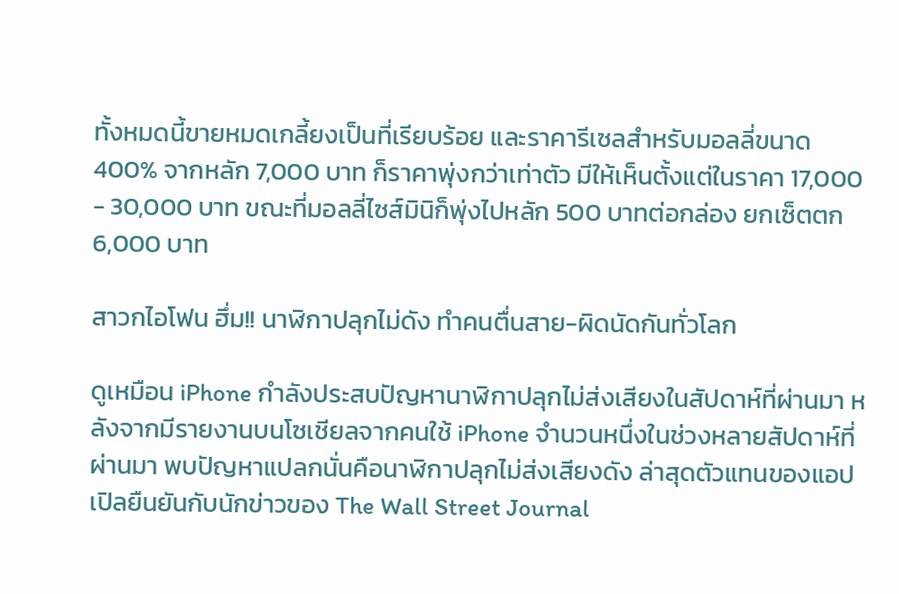ทั้งหมดนี้ขายหมดเกลี้ยงเป็นที่เรียบร้อย และราคารีเซลสำหรับมอลลี่ขนาด 400% จากหลัก 7,000 บาท ก็ราคาพุ่งกว่าเท่าตัว มีให้เห็นตั้งแต่ในราคา 17,000 - 30,000 บาท ขณะที่มอลลี่ไซส์มินิก็พุ่งไปหลัก 500 บาทต่อกล่อง ยกเซ็ตตก 6,000 บาท

สาวกไอโฟน ฮึ่ม!! นาฬิกาปลุกไม่ดัง ทำคนตื่นสาย-ผิดนัดกันทั่วโลก

ดูเหมือน iPhone กำลังประสบปัญหานาฬิกาปลุกไม่ส่งเสียงในสัปดาห์ที่ผ่านมา หลังจากมีรายงานบนโซเชียลจากคนใช้ iPhone จำนวนหนึ่งในช่วงหลายสัปดาห์ที่ผ่านมา พบปัญหาแปลกนั่นคือนาฬิกาปลุกไม่ส่งเสียงดัง ล่าสุดตัวแทนของแอปเปิลยืนยันกับนักข่าวของ The Wall Street Journal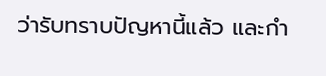ว่ารับทราบปัญหานี้แล้ว และกำ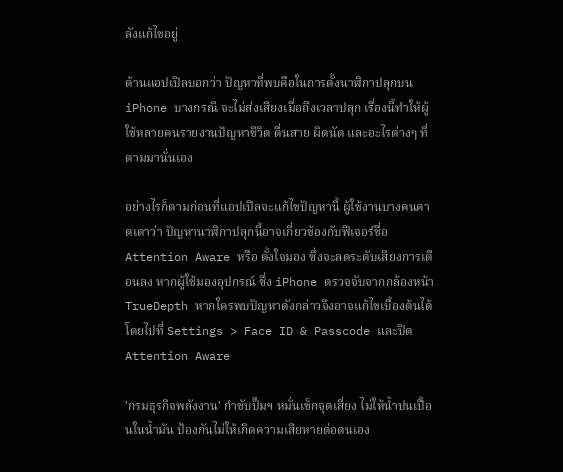ลังแก้ไขอยู่

ด้านแอปเปิลบอกว่า ปัญหาที่พบคือในการตั้งนาฬิกาปลุกบน iPhone บางกรณี จะไม่ส่งเสียงเมื่อถึงเวลาปลุก เรื่องนี้ทำให้ผู้ใช้หลายคนรายงานปัญหาชีวิต ตื่นสาย ผิดนัด และอะไรต่างๆ ที่ตามมานั่นเอง

อย่างไรก็ตามก่อนที่แอปเปิลจะแก้ไขปัญหานี้ ผู้ใช้งานบางคนคาดเดาว่า ปัญหานาฬิกาปลุกนี้อาจเกี่ยวข้องกับฟีเจอร์ชื่อ Attention Aware หรือ ตั้งใจมอง ซึ่งจะลดระดับเสียงการเตือนลง หากผู้ใช้มองอุปกรณ์ ซึ่ง iPhone ตรวจจับจากกล้องหน้า TrueDepth หากใครพบปัญหาดังกล่าวจึงอาจแก้ไขเบื้องต้นได้โดยไปที่ Settings > Face ID & Passcode และปิด Attention Aware

'กรมธุรกิจพลังงาน' กำชับปั๊มฯ หมั่นเช็กจุดเสี่ยง ไม่ให้น้ำปนเปื้อนในน้ำมัน ป้องกันไม่ให้เกิดความเสียหายต่อตนเอง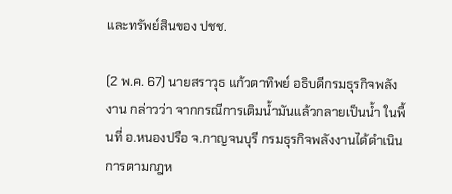และทรัพย์สินของ ปชช.

(2 พ.ค. 67) นายสราวุธ แก้วตาทิพย์ อธิบดีกรมธุรกิจพลังงาน กล่าวว่า จากกรณีการเติมน้ำมันแล้วกลายเป็นน้ำ ในพื้นที่ อ.หนองปรือ จ.กาญจนบุรี กรมธุรกิจพลังงานได้ดำเนินการตามกฎห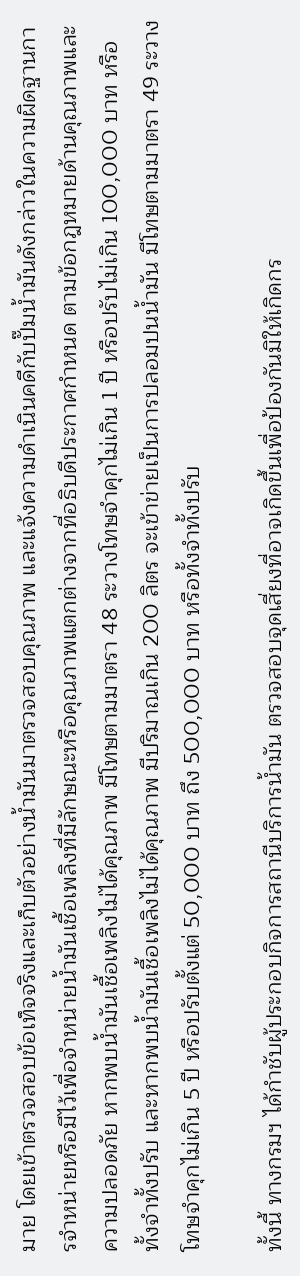มาย โดยเข้าตรวจสอบข้อเท็จจริงและเก็บตัวอย่างน้ำมันมาตรวจสอบคุณภาพ และแจ้งความดำเนินคดีกับปั๊มน้ำมันดังกล่าวในความผิดฐานการจำหน่ายหรือมีไว้เพื่อจำหน่ายน้ำมันเชื้อเพลิงที่มีลักษณะหรือคุณภาพแตกต่างจากที่อธิบดีประกาศกำหนด ตามข้อกฎหมายด้านคุณภาพและความปลอดภัย หากพบน้ำมันเชื้อเพลิงไม่ได้คุณภาพ มีโทษตามมาตรา 48 ระวางโทษจำคุกไม่เกิน 1 ปี หรือปรับไม่เกิน 100,000 บาท หรือทั้งจำทั้งปรับ และหากพบน้ำมันเชื้อเพลิงไม่ได้คุณภาพ มีปริมาณเกิน 200 ลิตร จะเข้าข่ายเป็นการปลอมปนน้ำมัน มีโทษตามมาตรา 49 ระวางโทษจำคุกไม่เกิน 5 ปี หรือปรับตั้งแต่ 50,000 บาท ถึง 500,000 บาท หรือทั้งจำทั้งปรับ

ทั้งนี้ ทางกรมฯ ได้กำชับผู้ประกอบกิจการสถานีบริการน้ำมัน ตรวจสอบจุดเสี่ยงที่อาจเกิดขึ้นเพื่อป้องกันมิให้เกิดกร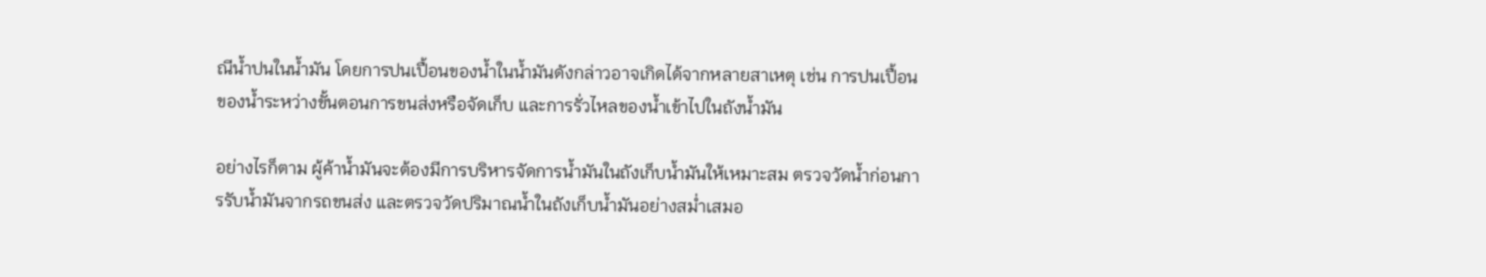ณีน้ำปนในน้ำมัน โดยการปนเปื้อนของน้ำในน้ำมันดังกล่าวอาจเกิดได้จากหลายสาเหตุ เช่น การปนเปื้อนของน้ำระหว่างขั้นตอนการขนส่งหรือจัดเก็บ และการรั่วไหลของน้ำเข้าไปในถังน้ำมัน

อย่างไรก็ตาม ผู้ค้าน้ำมันจะต้องมีการบริหารจัดการน้ำมันในถังเก็บน้ำมันให้เหมาะสม ตรวจวัดน้ำก่อนการรับน้ำมันจากรถขนส่ง และตรวจวัดปริมาณน้ำในถังเก็บน้ำมันอย่างสม่ำเสมอ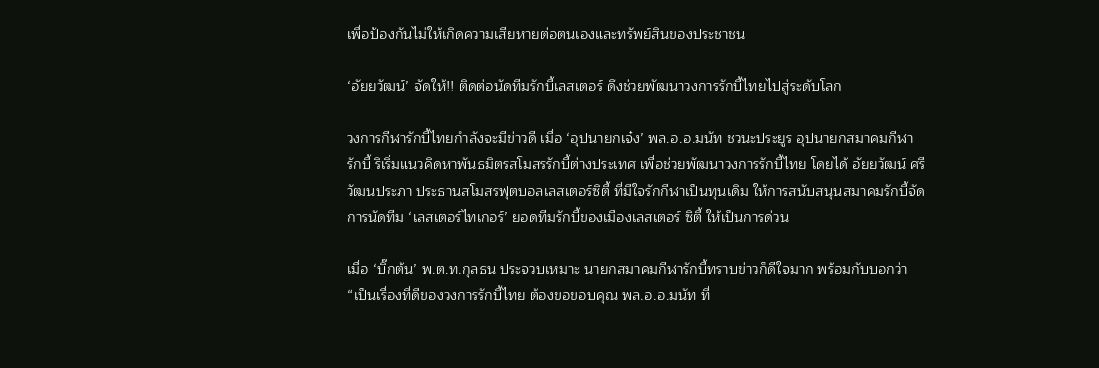เพื่อป้องกันไม่ให้เกิดความเสียหายต่อตนเองและทรัพย์สินของประชาชน

‘อัยยวัฒน์’ จัดให้!! ติดต่อนัดทีมรักบี้เลสเตอร์ ดึงช่วยพัฒนาวงการรักบี้ไทยไปสู่ระดับโลก

วงการกีฬารักบี้ไทยกำลังจะมีข่าวดี เมื่อ ‘อุปนายกเจ๋ง’ พล.อ.อ.มนัท ชวนะประยูร อุปนายกสมาคมกีฬารักบี้ ริเริ่มแนวคิดหาพันธมิตรสโมสรรักบี้ต่างประเทศ เพื่อช่วยพัฒนาวงการรักบี้ไทย โดยได้ อัยยวัฒน์ ศรีวัฒนประภา ประธานสโมสรฟุตบอลเลสเตอร์ซิตี้ ที่มีใจรักกีฬาเป็นทุนเดิม ให้การสนับสนุนสมาคมรักบี้จัดการนัดทีม ‘เลสเตอร์ไทเกอร์’ ยอดทีมรักบี้ของเมืองเลสเตอร์ ซิตี้ ให้เป็นการด่วน

เมื่อ ‘บิ๊กต้น’ พ.ต.ท.กุลธน ประจวบเหมาะ นายกสมาคมกีฬารักบี้ทราบข่าวก็ดีใจมาก พร้อมกับบอกว่า “เป็นเรื่องที่ดีของวงการรักบี้ไทย ต้องขอขอบคุณ พล.อ.อ.มนัท ที่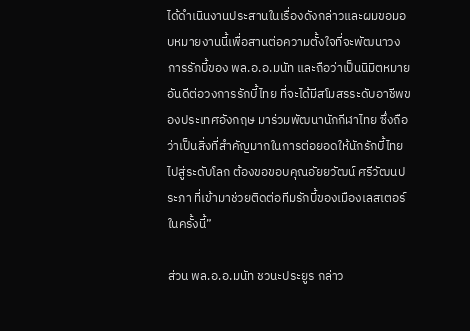ได้ดำเนินงานประสานในเรื่องดังกล่าวและผมขอมอบหมายงานนี้เพื่อสานต่อความตั้งใจที่จะพัฒนาวงการรักบี้ของ พล.อ.อ.มนัท และถือว่าเป็นนิมิตหมายอันดีต่อวงการรักบี้ไทย ที่จะได้มีสโมสรระดับอาชีพของประเทศอังกฤษ มาร่วมพัฒนานักกีฬาไทย ซึ่งถือว่าเป็นสิ่งที่สำคัญมากในการต่อยอดให้นักรักบี้ไทยไปสู่ระดับโลก ต้องขอขอบคุณอัยยวัฒน์ ศรีวัฒนประภา ที่เข้ามาช่วยติดต่อทีมรักบี้ของเมืองเลสเตอร์ในครั้งนี้”

ส่วน พล.อ.อ.มนัท ชวนะประยูร กล่าว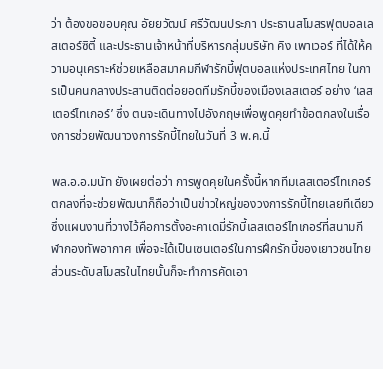ว่า ต้องขอขอบคุณ อัยยวัฒน์ ศรีวัฒนประภา ประธานสโมสรฟุตบอลเลสเตอร์ซิตี้ และประธานเจ้าหน้าที่บริหารกลุ่มบริษัท คิง เพาเวอร์ ที่ได้ให้ความอนุเคราะห์ช่วยเหลือสมาคมกีฬารักบี้ฟุตบอลแห่งประเทศไทย ในการเป็นคนกลางประสานติดต่อยอดทีมรักบี้ของเมืองเลสเตอร์ อย่าง ‘เลสเตอร์ไทเกอร์’ ซึ่ง ตนจะเดินทางไปอังกฤษเพื่อพูดคุยทำข้อตกลงในเรื่องการช่วยพัฒนาวงการรักบี้ไทยในวันที่ 3 พ.ค.นี้

พล.อ.อ.มนัท ยังเผยต่อว่า การพูดคุยในครั้งนี้หากทีมเลสเตอร์ไทเกอร์ตกลงที่จะช่วยพัฒนาก็ถือว่าเป็นข่าวใหญ่ของวงการรักบี้ไทยเลยทีเดียว ซึ่งแผนงานที่วางไว้คือการตั้งอะคาเดมี่รักบี้เลสเตอร์ไทเกอร์ที่สนามกีฬากองทัพอากาศ เพื่อจะได้เป็นเซนเตอร์ในการฝึกรักบี้ของเยาวชนไทย ส่วนระดับสโมสรในไทยนั้นก็จะทำการคัดเอา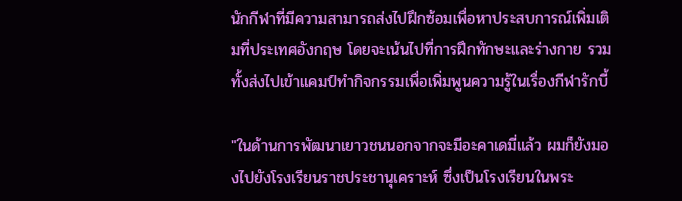นักกีฬาที่มีความสามารถส่งไปฝึกซ้อมเพื่อหาประสบการณ์เพิ่มเติมที่ประเทศอังกฤษ โดยจะเน้นไปที่การฝึกทักษะและร่างกาย รวมทั้งส่งไปเข้าแคมป์ทำกิจกรรมเพื่อเพิ่มพูนความรู้ในเรื่องกีฬารักบี้

"ในด้านการพัฒนาเยาวชนนอกจากจะมีอะคาเดมี่แล้ว ผมก็ยังมองไปยังโรงเรียนราชประชานุเคราะห์ ซึ่งเป็นโรงเรียนในพระ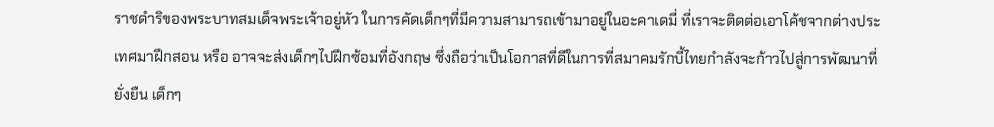ราชดำริของพระบาทสมเด็จพระเจ้าอยู่หัว ในการคัดเด็กๆที่มีความสามารถเข้ามาอยู่ในอะคาเดมี่ ที่เราจะติดต่อเอาโค้ชจากต่างประเทศมาฝึกสอน หรือ อาจจะส่งเด็กๆไปฝึกซ้อมที่อังกฤษ ซึ่งถือว่าเป็นโอกาสที่ดีในการที่สมาคมรักบี้ไทยกำลังจะก้าวไปสู่การพัฒนาที่ยั่งยืน เด็กๆ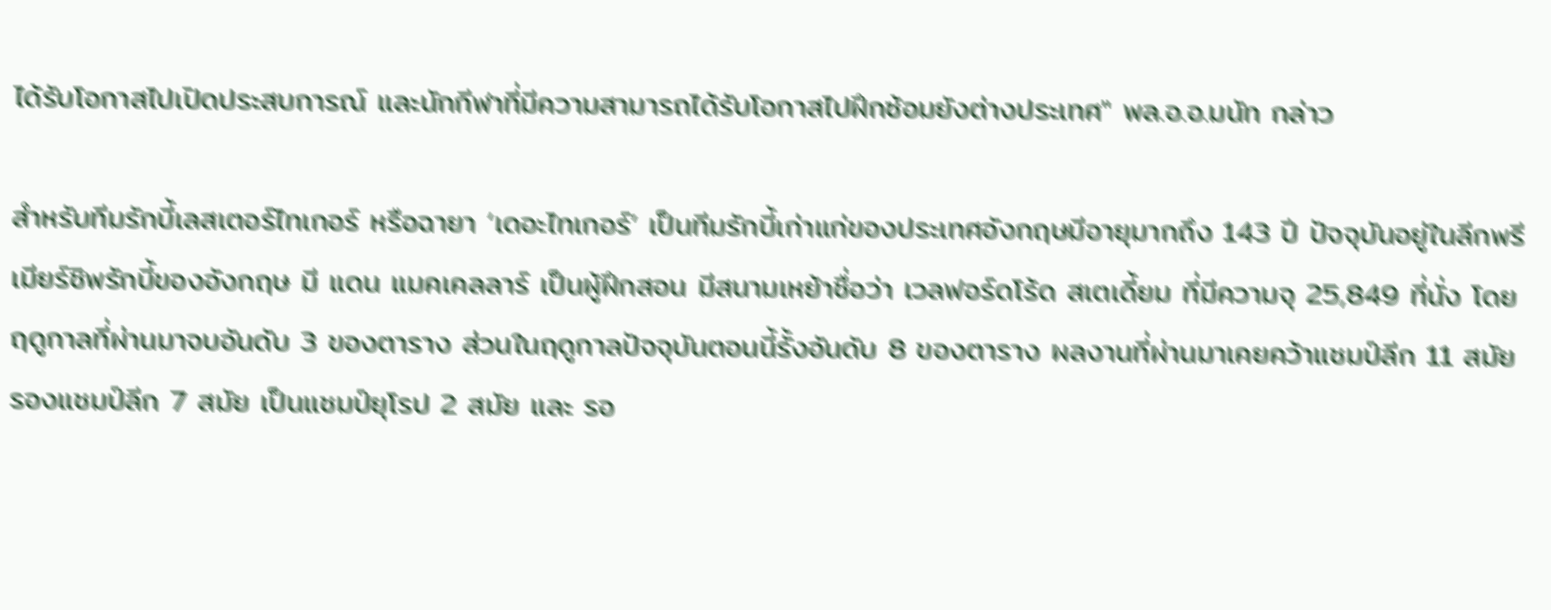ได้รับโอกาสไปเปิดประสบการณ์ และนักกีฬาที่มีความสามารถได้รับโอกาสไปฝึกซ้อมยังต่างประเทศ" พล.อ.อ.มนัท กล่าว

สำหรับทีมรักบี้เลสเตอร์ไทเกอร์ หรือฉายา ‘เดอะไทเกอร์’ เป็นทีมรักบี้เก่าแก่ของประเทศอังกฤษมีอายุมากถึง 143 ปี ปัจจุบันอยู่ในลีกพรีเมียร์ชิพรักบี้ของอังกฤษ มี แดน แมคเคลลาร์ เป็นผู้ฝึกสอน มีสนามเหย้าชื่อว่า เวลฟอร์ดโร้ด สเตเดี้ยม ที่มีความจุ 25,849 ที่นั่ง โดยฤดูกาลที่ผ่านมาจบอันดับ 3 ของตาราง ส่วนในฤดูกาลปัจจุบันตอนนี้รั้งอันดับ 8 ของตาราง ผลงานที่ผ่านมาเคยคว้าแชมป์ลีก 11 สมัย รองแชมป์ลีก 7 สมัย เป็นแชมป์ยุโรป 2 สมัย และ รอ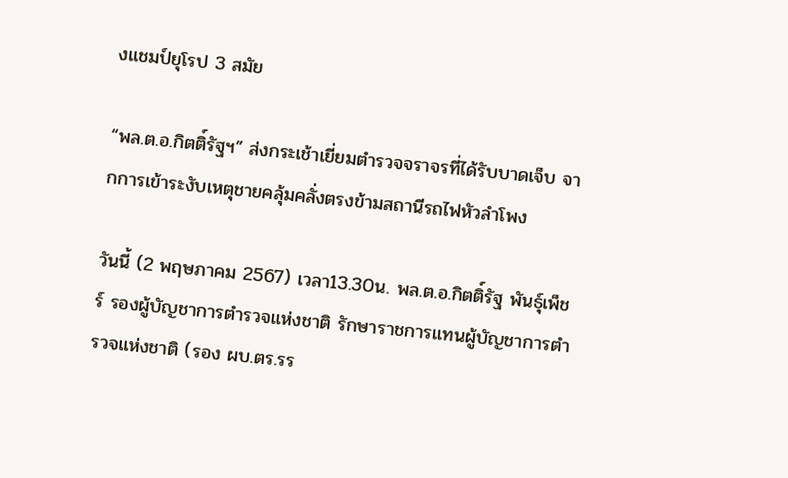งแชมป์ยุโรป 3 สมัย

“พล.ต.อ.กิตติ์รัฐฯ” ส่งกระเช้าเยี่ยมตำรวจจราจรที่ได้รับบาดเจ็บ จากการเข้าระงับเหตุชายคลุ้มคลั่งตรงข้ามสถานีรถไฟหัวลำโพง

วันนี้ (2 พฤษภาคม 2567) เวลา13.30น. พล.ต.อ.กิตติ์รัฐ พันธุ์เพ็ชร์ รองผู้บัญชาการตำรวจแห่งชาติ รักษาราชการแทนผู้บัญชาการตำรวจแห่งชาติ (รอง ผบ.ตร.รร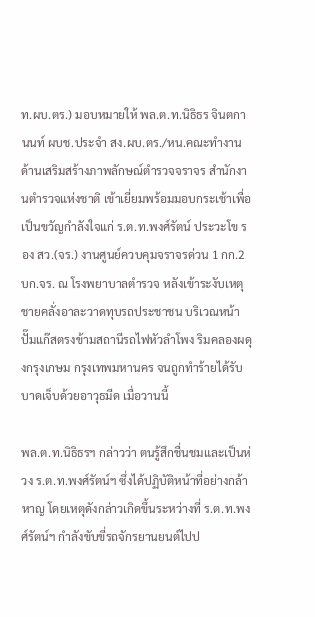ท.ผบ.ตร.) มอบหมายให้ พล.ต.ท.นิธิธร จินตกานนท์ ผบช.ประจำ สง.ผบ.ตร./หน.คณะทำงานด้านเสริมสร้างภาพลักษณ์ตำรวจจราจร สำนักงานตำรวจแห่งชาติ เข้าเยี่ยมพร้อมมอบกระเช้าเพื่อเป็นขวัญกำลังใจแก่ ร.ต.ท.พงศ์รัตน์ ประวะโข รอง สว.(จร.) งานศูนย์ควบคุมจราจรด่วน 1 กก.2 บก.จร. ณ โรงพยาบาลตำรวจ หลังเข้าระงับเหตุชายคลั่งอาละวาดทุบรถประชาชน บริเวณหน้าปั๊มแก๊สตรงข้ามสถานีรถไฟหัวลำโพง ริมคลองผดุงกรุงเกษม กรุงเทพมหานคร จนถูกทำร้ายได้รับบาดเจ็บด้วยอาวุธมีด เมื่อวานนี้

พล.ต.ท.นิธิธรฯ กล่าวว่า ตนรู้สึกชื่นชมและเป็นห่วง ร.ต.ท.พงศ์รัตน์ฯ ซึ่งได้ปฏิบัติหน้าที่อย่างกล้าหาญ โดยเหตุดังกล่าวเกิดขึ้นระหว่างที่ ร.ต.ท.พงศ์รัตน์ฯ กำลังขับขี่รถจักรยานยนต์ไปป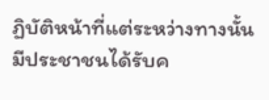ฏิบัติหน้าที่แต่ระหว่างทางนั้นมีประชาชนได้รับค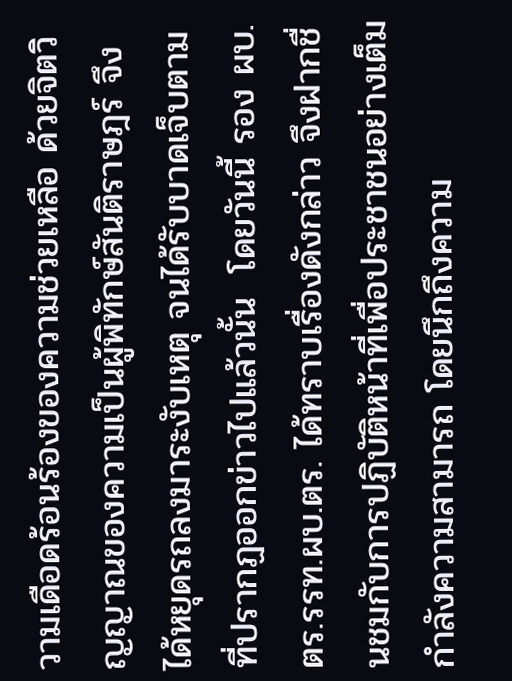วามเดือดร้อนร้องของความช่วยเหลือ ด้วยจิตวิญญาณของความเป็นผู้พิทักษ์สันติราษฎร์ จึงได้หยุดรถลงมาระงับเหตุ จนได้รับบาดเจ็บตามที่ปรากฏออกข่าวไปแล้วนั้น  โดยวันนี้ รอง ผบ.ตร.รรท.ผบ.ตร. ได้ทราบเรื่องดังกล่าว จึงฝากชื่นชมกับการปฏิบัติหน้าที่เพื่อประชาชนอย่างเต็มกำลังความสามารถ โดยนึกถึงความ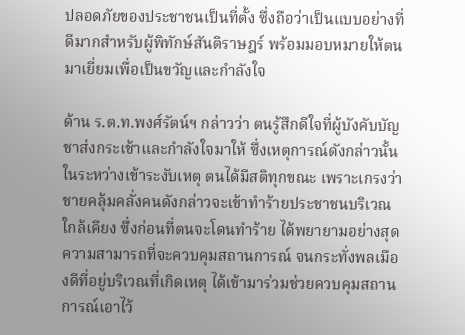ปลอดภัยของประชาชนเป็นที่ตั้ง ซึ่งถือว่าเป็นแบบอย่างที่ดีมากสำหรับผู้พิทักษ์สันติราษฎร์ พร้อมมอบหมายให้ตนมาเยี่ยมเพื่อเป็นขวัญและกำลังใจ

ด้าน ร.ต.ท.พงศ์รัตน์ฯ กล่าวว่า ตนรู้สึกดีใจที่ผู้บังคับบัญชาส่งกระเช้าและกำลังใจมาให้ ซึ่งเหตุการณ์ดังกล่าวนั้น ในระหว่างเข้าระงับเหตุ ตนได้มีสติทุกขณะ เพราะเกรงว่าชายคลุ้มคลั่งคนดังกล่าวจะเข้าทำร้ายประชาชนบริเวณใกล้เคียง ซึ่งก่อนที่ตนจะโดนทำร้าย ได้พยายามอย่างสุดความสามารถที่จะควบคุมสถานการณ์ จนกระทั่งพลเมืองดีที่อยู่บริเวณที่เกิดเหตุ ได้เข้ามาร่วมช่วยควบคุมสถานการณ์เอาไว้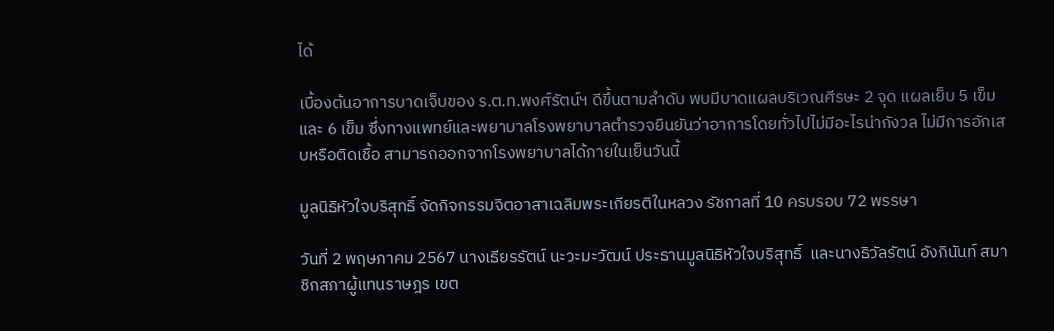ได้

เบื้องต้นอาการบาดเจ็บของ ร.ต.ท.พงศ์รัตน์ฯ ดีขึ้นตามลำดับ พบมีบาดแผลบริเวณศีรษะ 2 จุด แผลเย็บ 5 เข็ม และ 6 เข็ม ซึ่งทางแพทย์และพยาบาลโรงพยาบาลตำรวจยืนยันว่าอาการโดยทั่วไปไม่มีอะไรน่ากังวล ไม่มีการอักเสบหรือติดเชื้อ สามารถออกจากโรงพยาบาลได้ภายในเย็นวันนี้

มูลนิธิหัวใจบริสุทธิ์ จัดกิจกรรมจิตอาสาเฉลิมพระเกียรติในหลวง รัชกาลที่ 10 ครบรอบ 72 พรรษา

วันที่ 2 พฤษภาคม 2567 นางเธียรรัตน์ นะวะมะวัฒน์ ประธานมูลนิธิหัวใจบริสุทธิ์  และนางธิวัลรัตน์ อังกินันท์ สมาชิกสภาผู้แทนราษฎร เขต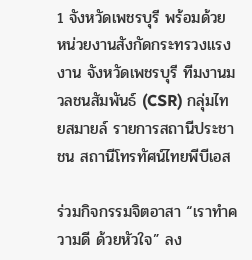1 จังหวัดเพชรบุรี พร้อมด้วย หน่วยงานสังกัดกระทรวงแรงงาน จังหวัดเพชรบุรี ทีมงานมวลชนสัมพันธ์ (CSR) กลุ่มไทยสมายล์ รายการสถานีประชาชน สถานีโทรทัศน์ไทยพีบีเอส

ร่วมกิจกรรมจิตอาสา “เราทำความดี ด้วยหัวใจ” ลง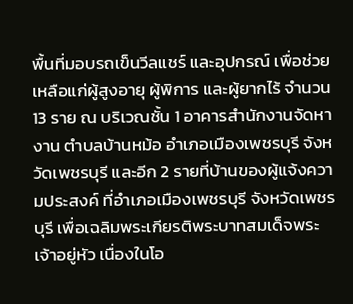พื้นที่มอบรถเข็นวีลแชร์ และอุปกรณ์ เพื่อช่วยเหลือแก่ผู้สูงอายุ ผู้พิการ และผู้ยากไร้ จำนวน 13 ราย ณ บริเวณชั้น 1 อาคารสำนักงานจัดหางาน ตำบลบ้านหม้อ อำเภอเมืองเพชรบุรี จังหวัดเพชรบุรี และอีก 2 รายที่บ้านของผู้แจ้งความประสงค์ ที่อำเภอเมืองเพชรบุรี จังหวัดเพชรบุรี เพื่อเฉลิมพระเกียรติพระบาทสมเด็จพระเจ้าอยู่หัว เนื่องในโอ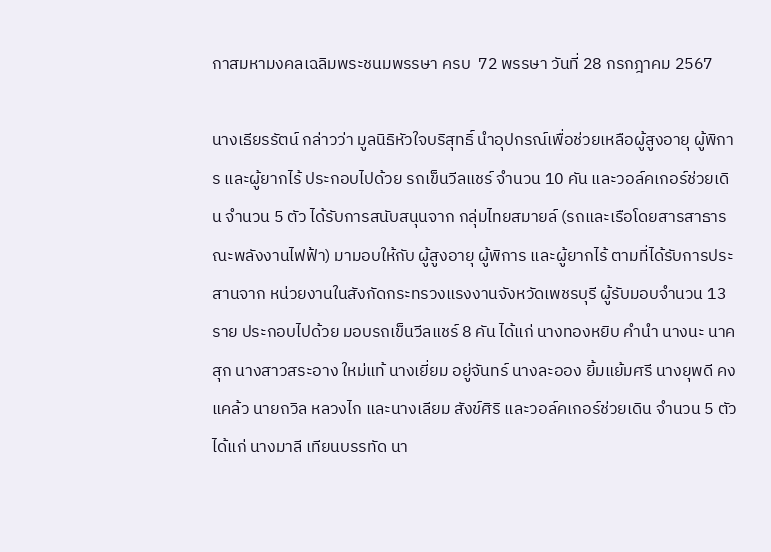กาสมหามงคลเฉลิมพระชนมพรรษา ครบ  72 พรรษา วันที่ 28 กรกฎาคม 2567

นางเธียรรัตน์ กล่าวว่า มูลนิธิหัวใจบริสุทธิ์ นำอุปกรณ์เพื่อช่วยเหลือผู้สูงอายุ ผู้พิการ และผู้ยากไร้ ประกอบไปด้วย รถเข็นวีลแชร์ จำนวน 10 คัน และวอล์คเกอร์ช่วยเดิน จำนวน 5 ตัว ได้รับการสนับสนุนจาก กลุ่มไทยสมายล์ (รถและเรือโดยสารสาธารณะพลังงานไฟฟ้า) มามอบให้กับ ผู้สูงอายุ ผู้พิการ และผู้ยากไร้ ตามที่ได้รับการประสานจาก หน่วยงานในสังกัดกระทรวงแรงงานจังหวัดเพชรบุรี ผู้รับมอบจำนวน 13 ราย ประกอบไปด้วย มอบรถเข็นวีลแชร์ 8 คัน ได้แก่ นางทองหยิบ คำนำ นางนะ นาคสุก นางสาวสระอาง ใหม่แท้ นางเยี่ยม อยู่จันทร์ นางละออง ยิ้มแย้มศรี นางยุพดี คงแคล้ว นายถวิล หลวงไก และนางเลียม สังข์ศิริ และวอล์คเกอร์ช่วยเดิน จำนวน 5 ตัว ได้แก่ นางมาลี เทียนบรรทัด นา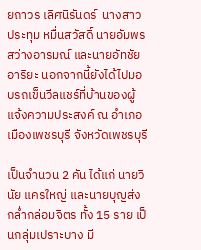ยถาวร เลิศนิรันดร์  นางสาวประทุม หมื่นสวัสดิ์ นายอัมพร สว่างอารมณ์ และนายอัทชัย อาริยะ นอกจากนี้ยังได้ไปมอบรถเข็นวีลแชร์ที่บ้านของผู้แจ้งความประสงค์ ณ อำเภอเมืองเพชรบุรี จังหวัดเพชรบุรี

เป็นจำนวน 2 คัน ได้แก่ นายวินัย แครใหญ่ และนายบุญส่ง กล่ำกล่อมจิตร ทั้ง 15 ราย เป็นกลุ่มเปราะบาง มี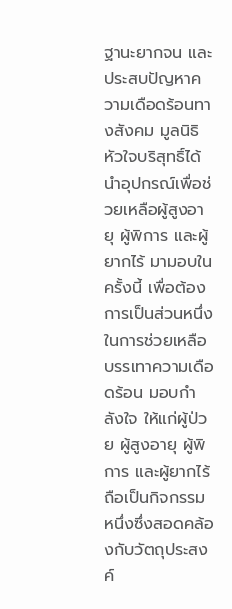ฐานะยากจน และประสบปัญหาความเดือดร้อนทางสังคม มูลนิธิหัวใจบริสุทธิ์ได้นำอุปกรณ์เพื่อช่วยเหลือผู้สูงอายุ ผู้พิการ และผู้ยากไร้ มามอบในครั้งนี้ เพื่อต้องการเป็นส่วนหนึ่งในการช่วยเหลือ บรรเทาความเดือดร้อน มอบกำลังใจ ให้แก่ผู้ป่วย ผู้สูงอายุ ผู้พิการ และผู้ยากไร้ถือเป็นกิจกรรมหนึ่งซึ่งสอดคล้องกับวัตถุประสงค์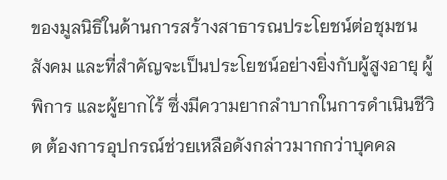ของมูลนิธิในด้านการสร้างสาธารณประโยชน์ต่อชุมชน สังคม และที่สำคัญจะเป็นประโยชน์อย่างยิ่งกับผู้สูงอายุ ผู้พิการ และผู้ยากไร้ ซึ่งมีความยากลำบากในการดำเนินชีวิต ต้องการอุปกรณ์ช่วยเหลือดังกล่าวมากกว่าบุคคล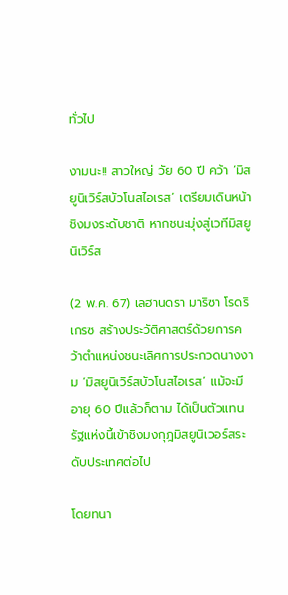ทั่วไป

งามนะ!! สาวใหญ่ วัย 60 ปี คว้า ‘มิสยูนิเวิร์สบัวโนสไอเรส’ เตรียมเดินหน้าชิงมงระดับชาติ หากชนะมุ่งสู่เวทีมิสยูนิเวิร์ส

(2 พ.ค. 67) เลฮานดรา มาริซา โรดริเกรซ สร้างประวัติศาสตร์ด้วยการคว้าตำแหน่งชนะเลิศการประกวดนางงาม ‘มิสยูนิเวิร์สบัวโนสไอเรส’ แม้จะมีอายุ 60 ปีแล้วก็ตาม ได้เป็นตัวแทนรัฐแห่งนี้เข้าชิงมงกุฎมิสยูนิเวอร์สระดับประเทศต่อไป

โดยทนา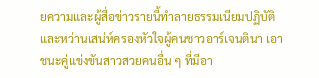ยความและผู้สื่อข่าวรายนี้ทำลายธรรมเนียมปฏิบัติและหว่านเสน่ห์ครองหัวใจผู้คนชาวอาร์เจนตินา เอาชนะคู่แข่งขันสาวสวยคนอื่น ๆ ที่มีอา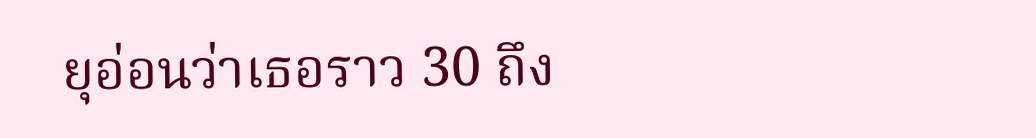ยุอ่อนว่าเธอราว 30 ถึง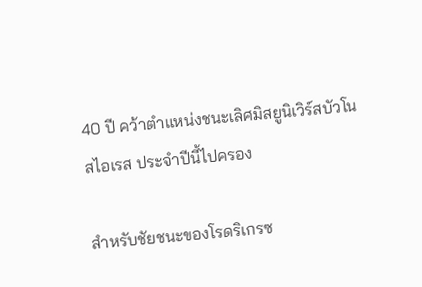40 ปี คว้าตำแหน่งชนะเลิศมิสยูนิเวิร์สบัวโนสไอเรส ประจำปีนี้ไปครอง

สำหรับชัยชนะของโรดริเกรซ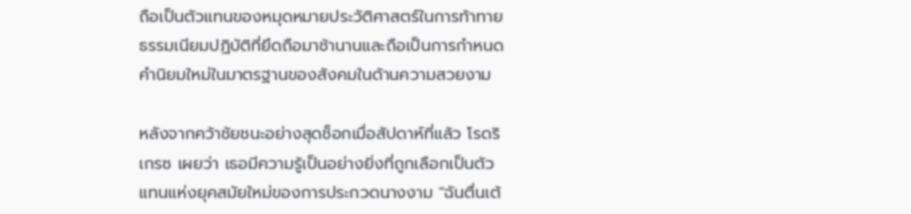ถือเป็นตัวแทนของหมุดหมายประวัติศาสตร์ในการท้าทายธรรมเนียมปฏิบัติที่ยึดถือมาช้านานและถือเป็นการกำหนดคำนิยมใหม่ในมาตรฐานของสังคมในด้านความสวยงาม

หลังจากคว้าชัยชนะอย่างสุดช็อกเมื่อสัปดาห์ที่แล้ว โรดริเกรซ เผยว่า เธอมีความรู้เป็นอย่างยิ่งที่ถูกเลือกเป็นตัวแทนแห่งยุคสมัยใหม่ของการประกวดนางงาม "ฉันตื่นเต้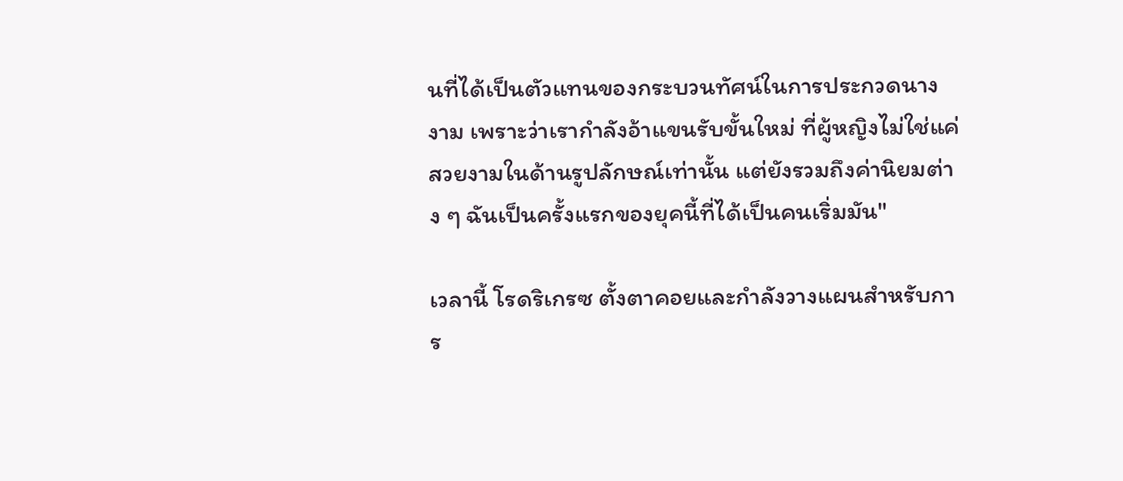นที่ได้เป็นตัวแทนของกระบวนทัศน์ในการประกวดนางงาม เพราะว่าเรากำลังอ้าแขนรับขั้นใหม่ ที่ผู้หญิงไม่ใช่แค่สวยงามในด้านรูปลักษณ์เท่านั้น แต่ยังรวมถึงค่านิยมต่าง ๆ ฉันเป็นครั้งแรกของยุคนี้ที่ได้เป็นคนเริ่มมัน"

เวลานี้ โรดริเกรซ ตั้งตาคอยและกำลังวางแผนสำหรับการ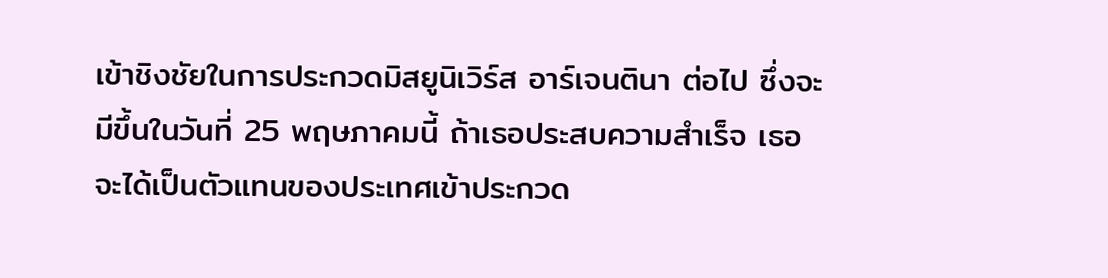เข้าชิงชัยในการประกวดมิสยูนิเวิร์ส อาร์เจนตินา ต่อไป ซึ่งจะมีขึ้นในวันที่ 25 พฤษภาคมนี้ ถ้าเธอประสบความสำเร็จ เธอจะได้เป็นตัวแทนของประเทศเข้าประกวด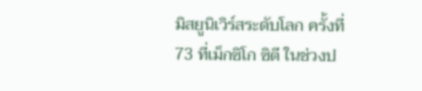มิสยูนิเวิร์สระดับโลก ครั้งที่ 73 ที่เม็กซิโก ซิตี ในช่วงป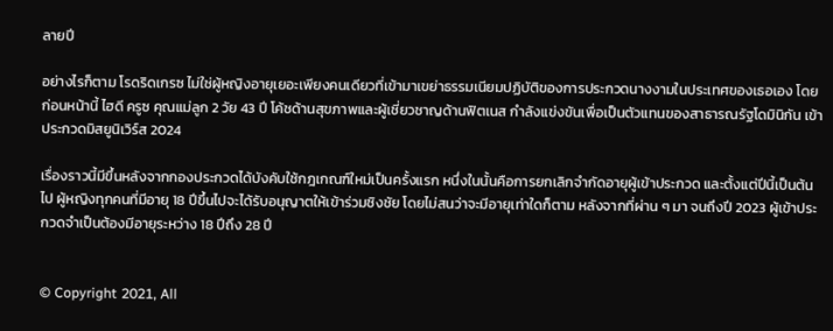ลายปี

อย่างไรก็ตาม โรดริดเกรซ ไม่ใช่ผู้หญิงอายุเยอะเพียงคนเดียวที่เข้ามาเขย่าธรรมเนียมปฏิบัติของการประกวดนางงามในประเทศของเธอเอง โดยก่อนหน้านี้ ไฮดี ครูซ คุณแม่ลูก 2 วัย 43 ปี โค้ชด้านสุขภาพและผู้เชี่ยวชาญด้านฟิตเนส กำลังแข่งขันเพื่อเป็นตัวแทนของสาธารณรัฐโดมินิกัน เข้าประกวดมิสยูนิเวิร์ส 2024

เรื่องราวนี้มีขึ้นหลังจากกองประกวดได้บังคับใช้กฎเกณฑ์ใหม่เป็นครั้งแรก หนึ่งในนั้นคือการยกเลิกจำกัดอายุผู้เข้าประกวด และตั้งแต่ปีนี้เป็นต้นไป ผู้หญิงทุกคนที่มีอายุ 18 ปีขึ้นไปจะได้รับอนุญาตให้เข้าร่วมชิงชัย โดยไม่สนว่าจะมีอายุเท่าใดก็ตาม หลังจากที่ผ่าน ๆ มา จนถึงปี 2023 ผู้เข้าประกวดจำเป็นต้องมีอายุระหว่าง 18 ปีถึง 28 ปี


© Copyright 2021, All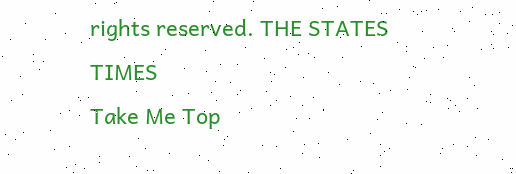rights reserved. THE STATES TIMES
Take Me Top